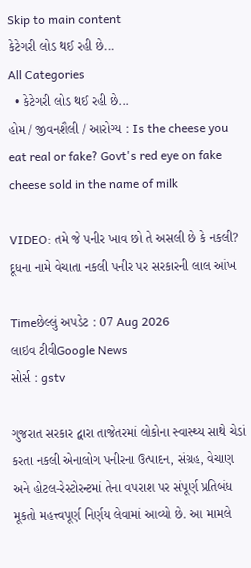Skip to main content
કેટેગરી લોડ થઈ રહી છે...
All Categories
  • કેટેગરી લોડ થઈ રહી છે...
હોમ / જીવનશૈલી / આરોગ્ય : Is the cheese you eat real or fake? Govt's red eye on fake cheese sold in the name of milk

VIDEO: તમે જે પનીર ખાવ છો તે અસલી છે કે નકલી? દૂધના નામે વેચાતા નકલી પનીર પર સરકારની લાલ આંખ

Timeછેલ્લું અપડેટ : 07 Aug 2026
લાઇવ ટીવીGoogle News
સોર્સ : gstv

ગુજરાત સરકાર દ્વારા તાજેતરમાં લોકોના સ્વાસ્થ્ય સાથે ચેડાં કરતા નકલી એનાલોગ પનીરના ઉત્પાદન, સંગ્રહ, વેચાણ અને હોટલ-રેસ્ટોરન્ટમાં તેના વપરાશ પર સંપૂર્ણ પ્રતિબંધ મૂકતો મહત્ત્વપૂર્ણ નિર્ણય લેવામાં આવ્યો છે. આ મામલે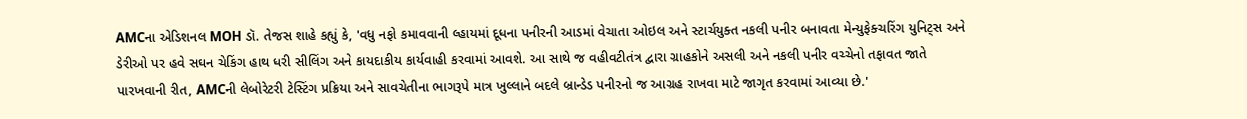AMCના એડિશનલ MOH ડૉ. તેજસ શાહે કહ્યું કે, 'વધુ નફો કમાવવાની લ્હાયમાં દૂધના પનીરની આડમાં વેચાતા ઓઇલ અને સ્ટાર્ચયુક્ત નકલી પનીર બનાવતા મેન્યુફેક્ચરિંગ યુનિટ્સ અને ડેરીઓ પર હવે સઘન ચેકિંગ હાથ ધરી સીલિંગ અને કાયદાકીય કાર્યવાહી કરવામાં આવશે. આ સાથે જ વહીવટીતંત્ર દ્વારા ગ્રાહકોને અસલી અને નકલી પનીર વચ્ચેનો તફાવત જાતે પારખવાની રીત, AMCની લેબોરેટરી ટેસ્ટિંગ પ્રક્રિયા અને સાવચેતીના ભાગરૂપે માત્ર ખુલ્લાને બદલે બ્રાન્ડેડ પનીરનો જ આગ્રહ રાખવા માટે જાગૃત કરવામાં આવ્યા છે.'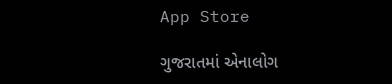App Store

ગુજરાતમાં એનાલોગ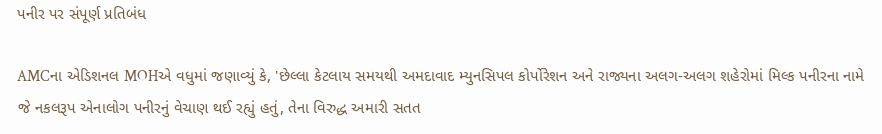પનીર પર સંપૂર્ણ પ્રતિબંધ

AMCના એડિશનલ MOHએ વધુમાં જણાવ્યું કે, 'છેલ્લા કેટલાય સમયથી અમદાવાદ મ્યુનસિપલ કોર્પોરેશન અને રાજ્યના અલગ-અલગ શહેરોમાં મિલ્ક પનીરના નામે જે નકલરૂપ એનાલોગ પનીરનું વેચાણ થઈ રહ્યું હતું, તેના વિરુદ્ધ અમારી સતત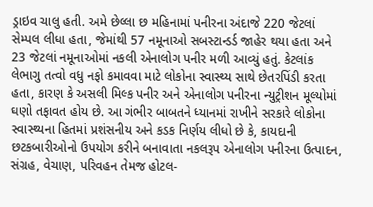ડ્રાઇવ ચાલુ હતી. અમે છેલ્લા છ મહિનામાં પનીરના અંદાજે 220 જેટલાં સેમ્પલ લીધા હતા, જેમાંથી 57 નમૂનાઓ સબસ્ટાન્ડર્ડ જાહેર થયા હતા અને 23 જેટલાં નમૂનાઓમાં નકલી એનાલોગ પનીર મળી આવ્યું હતું. કેટલાંક લેભાગુ તત્વો વધુ નફો કમાવવા માટે લોકોના સ્વાસ્થ્ય સાથે છેતરપિંડી કરતા હતા, કારણ કે અસલી મિલ્ક પનીર અને એનાલોગ પનીરના ન્યુટ્રીશન મૂલ્યોમાં ઘણો તફાવત હોય છે. આ ગંભીર બાબતને ધ્યાનમાં રાખીને સરકારે લોકોના સ્વાસ્થ્યના હિતમાં પ્રશંસનીય અને કડક નિર્ણય લીધો છે કે, કાયદાની છટકબારીઓનો ઉપયોગ કરીને બનાવાતા નકલરૂપ એનાલોગ પનીરના ઉત્પાદન, સંગ્રહ, વેચાણ, પરિવહન તેમજ હોટલ-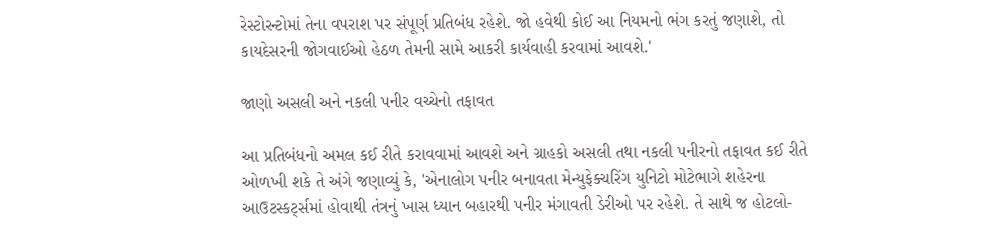રેસ્ટોરન્ટોમાં તેના વપરાશ પર સંપૂર્ણ પ્રતિબંધ રહેશે. જો હવેથી કોઈ આ નિયમનો ભંગ કરતું જણાશે, તો કાયદેસરની જોગવાઈઓ હેઠળ તેમની સામે આકરી કાર્યવાહી કરવામાં આવશે.'

જાણો અસલી અને નકલી પનીર વચ્ચેનો તફાવત

આ પ્રતિબંધનો અમલ કઈ રીતે કરાવવામાં આવશે અને ગ્રાહકો અસલી તથા નકલી પનીરનો તફાવત કઈ રીતે ઓળખી શકે તે અંગે જણાવ્યું કે, 'એનાલોગ પનીર બનાવતા મેન્યુફેક્ચરિંગ યુનિટો મોટેભાગે શહેરના આઉટસ્કર્ટ્સમાં હોવાથી તંત્રનું ખાસ ધ્યાન બહારથી પનીર મંગાવતી ડેરીઓ પર રહેશે. તે સાથે જ હોટલો-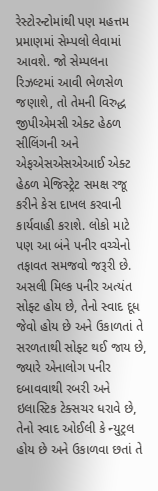રેસ્ટોરન્ટોમાંથી પણ મહત્તમ પ્રમાણમાં સેમ્પલો લેવામાં આવશે. જો સેમ્પલના રિઝલ્ટમાં આવી ભેળસેળ જણાશે, તો તેમની વિરુદ્ધ જીપીએમસી એક્ટ હેઠળ સીલિંગની અને એફએસએસએઆઈ એક્ટ હેઠળ મેજિસ્ટ્રેટ સમક્ષ રજૂ કરીને કેસ દાખલ કરવાની કાર્યવાહી કરાશે. લોકો માટે પણ આ બંને પનીર વચ્ચેનો તફાવત સમજવો જરૂરી છે. અસલી મિલ્ક પનીર અત્યંત સોફ્ટ હોય છે, તેનો સ્વાદ દૂધ જેવો હોય છે અને ઉકાળતાં તે સરળતાથી સોફ્ટ થઈ જાય છે, જ્યારે એનાલોગ પનીર દબાવવાથી રબરી અને ઇલાસ્ટિક ટેક્સચર ધરાવે છે, તેનો સ્વાદ ઓઈલી કે ન્યુટ્રલ હોય છે અને ઉકાળવા છતાં તે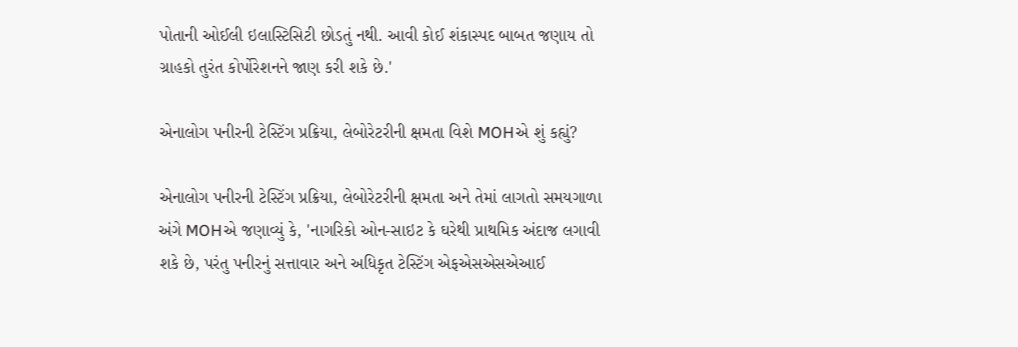પોતાની ઓઈલી ઇલાસ્ટિસિટી છોડતું નથી. આવી કોઈ શંકાસ્પદ બાબત જણાય તો ગ્રાહકો તુરંત કોર્પોરેશનને જાણ કરી શકે છે.'

એનાલોગ પનીરની ટેસ્ટિંગ પ્રક્રિયા, લેબોરેટરીની ક્ષમતા વિશે MOHએ શું કહ્યું?

એનાલોગ પનીરની ટેસ્ટિંગ પ્રક્રિયા, લેબોરેટરીની ક્ષમતા અને તેમાં લાગતો સમયગાળા અંગે MOHએ જણાવ્યું કે, 'નાગરિકો ઓન-સાઇટ કે ઘરેથી પ્રાથમિક અંદાજ લગાવી શકે છે, પરંતુ પનીરનું સત્તાવાર અને અધિકૃત ટેસ્ટિંગ એફએસએસએઆઈ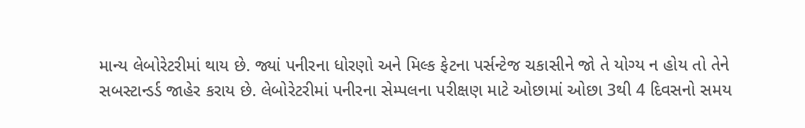માન્ય લેબોરેટરીમાં થાય છે. જ્યાં પનીરના ધોરણો અને મિલ્ક ફેટના પર્સન્ટેજ ચકાસીને જો તે યોગ્ય ન હોય તો તેને સબસ્ટાન્ડર્ડ જાહેર કરાય છે. લેબોરેટરીમાં પનીરના સેમ્પલના પરીક્ષણ માટે ઓછામાં ઓછા 3થી 4 દિવસનો સમય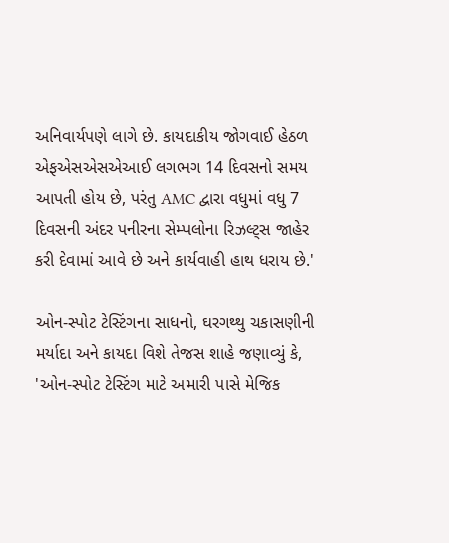અનિવાર્યપણે લાગે છે. કાયદાકીય જોગવાઈ હેઠળ એફએસએસએઆઈ લગભગ 14 દિવસનો સમય આપતી હોય છે, પરંતુ AMC દ્વારા વધુમાં વધુ 7 દિવસની અંદર પનીરના સેમ્પલોના રિઝલ્ટ્સ જાહેર કરી દેવામાં આવે છે અને કાર્યવાહી હાથ ધરાય છે.'

ઓન-સ્પોટ ટેસ્ટિંગના સાધનો, ઘરગથ્થુ ચકાસણીની મર્યાદા અને કાયદા વિશે તેજસ શાહે જણાવ્યું કે, 'ઓન-સ્પોટ ટેસ્ટિંગ માટે અમારી પાસે મેજિક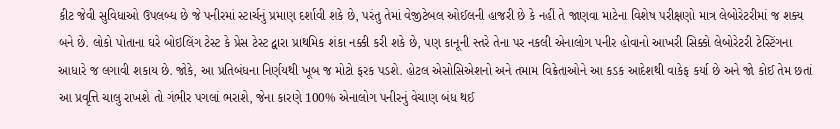કીટ જેવી સુવિધાઓ ઉપલબ્ધ છે જે પનીરમાં સ્ટાર્ચનું પ્રમાણ દર્શાવી શકે છે, પરંતુ તેમાં વેજીટેબલ ઓઈલની હાજરી છે કે નહીં તે જાણવા માટેના વિશેષ પરીક્ષણો માત્ર લેબોરેટરીમાં જ શક્ય બને છે. લોકો પોતાના ઘરે બોઇલિંગ ટેસ્ટ કે પ્રેસ ટેસ્ટ દ્વારા પ્રાથમિક શંકા નક્કી કરી શકે છે, પણ કાનૂની સ્તરે તેના પર નકલી એનાલોગ પનીર હોવાનો આખરી સિક્કો લેબોરેટરી ટેસ્ટિંગના આધારે જ લગાવી શકાય છે. જોકે, આ પ્રતિબંધના નિર્ણયથી ખૂબ જ મોટો ફરક પડશે. હોટલ એસોસિએશનો અને તમામ વિક્રેતાઓને આ કડક આદેશથી વાકેફ કર્યા છે અને જો કોઈ તેમ છતાં આ પ્રવૃત્તિ ચાલુ રાખશે તો ગંભીર પગલાં ભરાશે, જેના કારણે 100% એનાલોગ પનીરનું વેચાણ બંધ થઈ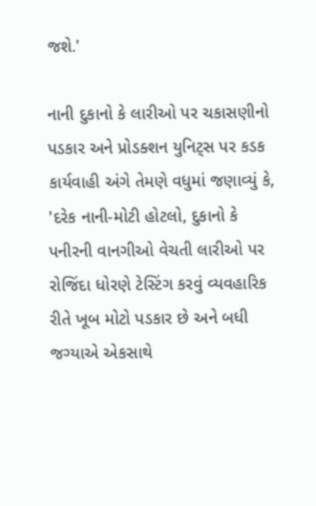જશે.'

નાની દુકાનો કે લારીઓ પર ચકાસણીનો પડકાર અને પ્રોડક્શન યુનિટ્સ પર કડક કાર્યવાહી અંગે તેમણે વધુમાં જણાવ્યું કે, 'દરેક નાની-મોટી હોટલો, દુકાનો કે પનીરની વાનગીઓ વેચતી લારીઓ પર રોજિંદા ધોરણે ટેસ્ટિંગ કરવું વ્યવહારિક રીતે ખૂબ મોટો પડકાર છે અને બધી જગ્યાએ એકસાથે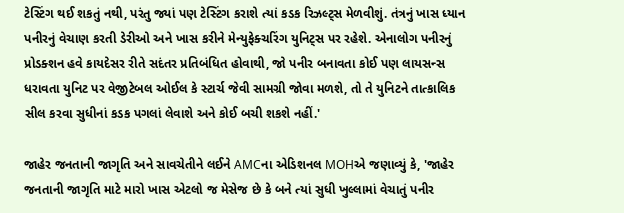ટેસ્ટિંગ થઈ શકતું નથી, પરંતુ જ્યાં પણ ટેસ્ટિંગ કરાશે ત્યાં કડક રિઝલ્ટ્સ મેળવીશું. તંત્રનું ખાસ ધ્યાન પનીરનું વેચાણ કરતી ડેરીઓ અને ખાસ કરીને મેન્યુફેક્ચરિંગ યુનિટ્સ પર રહેશે. એનાલોગ પનીરનું પ્રોડક્શન હવે કાયદેસર રીતે સદંતર પ્રતિબંધિત હોવાથી, જો પનીર બનાવતા કોઈ પણ લાયસન્સ ધરાવતા યુનિટ પર વેજીટેબલ ઓઈલ કે સ્ટાર્ચ જેવી સામગ્રી જોવા મળશે, તો તે યુનિટને તાત્કાલિક સીલ કરવા સુધીનાં કડક પગલાં લેવાશે અને કોઈ બચી શકશે નહીં.'

જાહેર જનતાની જાગૃતિ અને સાવચેતીને લઈને AMCના એડિશનલ MOHએ જણાવ્યું કે, 'જાહેર જનતાની જાગૃતિ માટે મારો ખાસ એટલો જ મેસેજ છે કે બને ત્યાં સુધી ખુલ્લામાં વેચાતું પનીર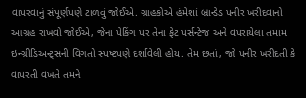વાપરવાનું સંપૂર્ણપણે ટાળવું જોઈએ. ગ્રાહકોએ હંમેશાં બ્રાન્ડેડ પનીર ખરીદવાનો આગ્રહ રાખવો જોઈએ, જેના પેકિંગ પર તેના ફેટ પર્સન્ટેજ અને વપરાયેલા તમામ ઇન્ગ્રીડિઅન્ટ્સની વિગતો સ્પષ્ટપણે દર્શાવેલી હોય. તેમ છતાં, જો પનીર ખરીદતી કે વાપરતી વખતે તમને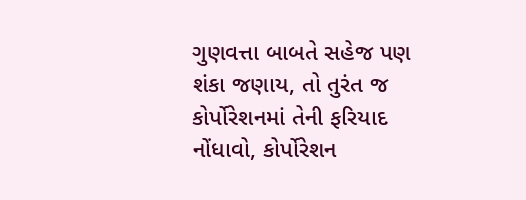ગુણવત્તા બાબતે સહેજ પણ શંકા જણાય, તો તુરંત જ કોર્પોરેશનમાં તેની ફરિયાદ નોંધાવો, કોર્પોરેશન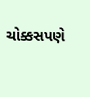ચોક્કસપણે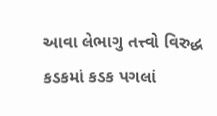આવા લેભાગુ તત્ત્વો વિરુદ્ધ કડકમાં કડક પગલાં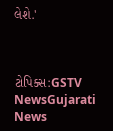લેશે.'



ટોપિક્સ:GSTV NewsGujarati News